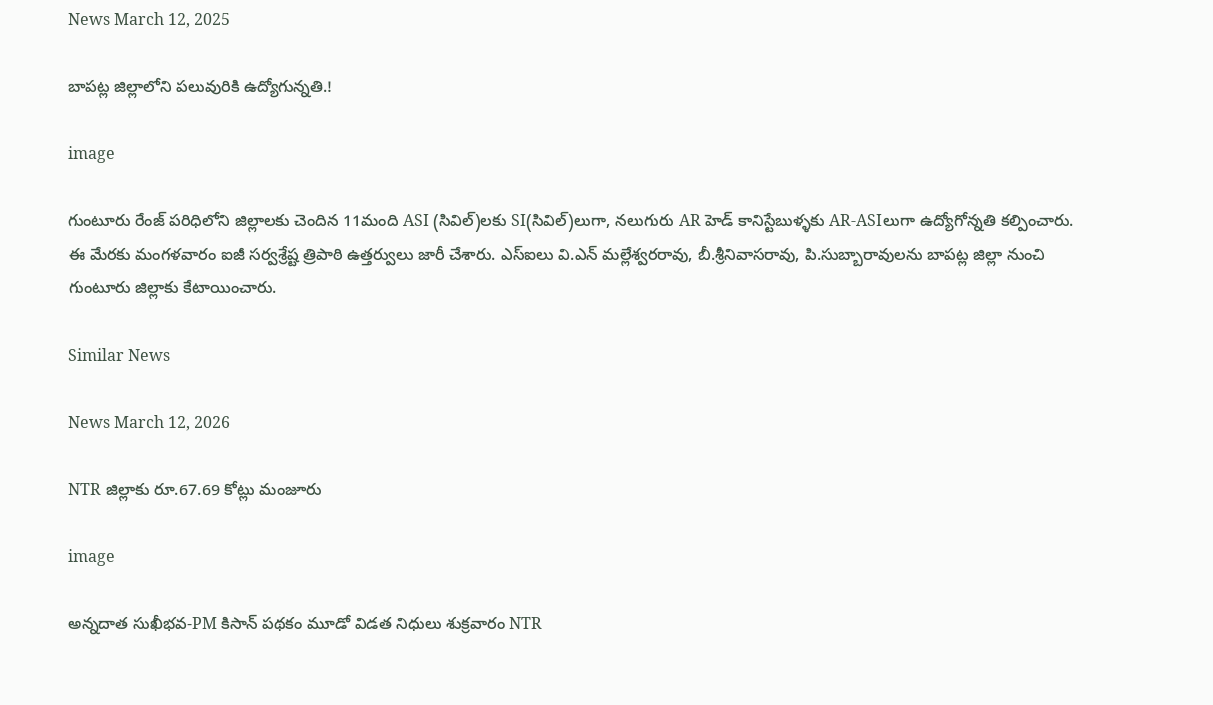News March 12, 2025

బాపట్ల జిల్లాలోని పలువురికి ఉద్యోగున్నతి.!

image

గుంటూరు రేంజ్ పరిధిలోని జిల్లాలకు చెందిన 11మంది ASI (సివిల్)లకు SI(సివిల్)లుగా, నలుగురు AR హెడ్ కానిస్టేబుళ్ళకు AR-ASIలుగా ఉద్యోగోన్నతి కల్పించారు. ఈ మేరకు మంగళవారం ఐజీ సర్వశ్రేష్ట త్రిపాఠి ఉత్తర్వులు జారీ చేశారు. ఎస్ఐలు వి.ఎన్ మల్లేశ్వరరావు, బీ.శ్రీనివాసరావు, పి.సుబ్బారావులను బాపట్ల జిల్లా నుంచి గుంటూరు జిల్లాకు కేటాయించారు.

Similar News

News March 12, 2026

NTR జిల్లాకు రూ.67.69 కోట్లు మంజూరు

image

అన్నదాత సుఖీభవ-PM కిసాన్ పథకం మూడో విడత నిధులు శుక్రవారం NTR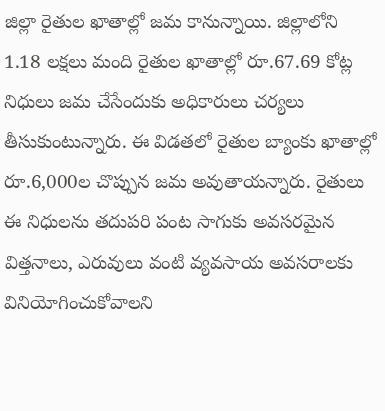జిల్లా రైతుల ఖాతాల్లో జమ కానున్నాయి. జిల్లాలోని 1.18 లక్షలు మంది రైతుల ఖాతాల్లో రూ.67.69 కోట్ల నిధులు జమ చేసేందుకు అధికారులు చర్యలు తీసుకుంటున్నారు. ఈ విడతలో రైతుల బ్యాంకు ఖాతాల్లో రూ.6,000ల చొప్పున జమ అవుతాయన్నారు. రైతులు ఈ నిధులను తదుపరి పంట సాగుకు అవసరమైన విత్తనాలు, ఎరువులు వంటి వ్యవసాయ అవసరాలకు వినియోగించుకోవాలని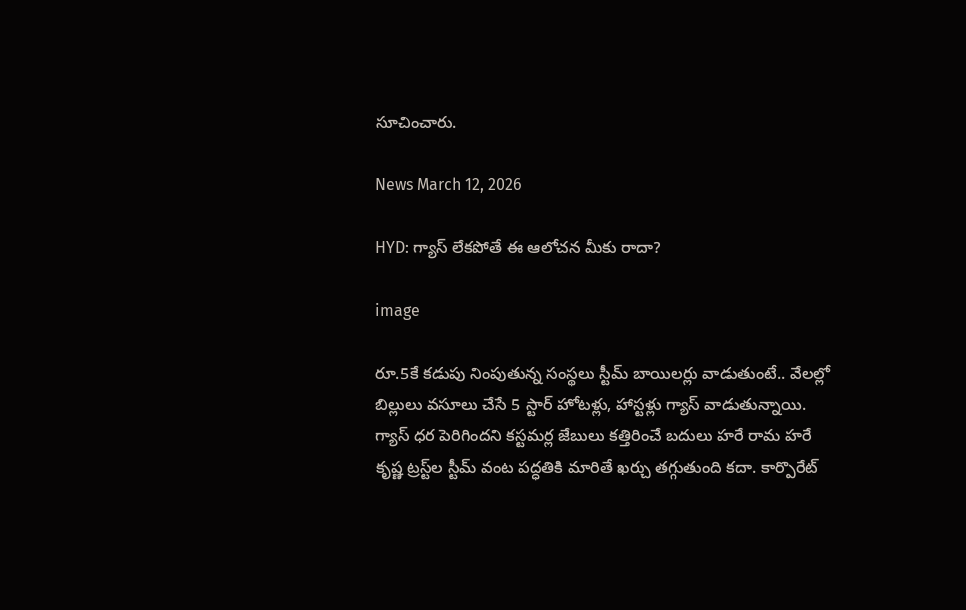సూచించారు.

News March 12, 2026

HYD: గ్యాస్ లేకపోతే ఈ ఆలోచన మీకు రాదా?

image

రూ.5కే కడుపు నింపుతున్న సంస్థలు స్టీమ్ బాయిలర్లు వాడుతుంటే.. వేలల్లో బిల్లులు వసూలు చేసే 5 స్టార్ హోటళ్లు, హాస్టళ్లు గ్యాస్ వాడుతున్నాయి. గ్యాస్ ధర పెరిగిందని కస్టమర్ల జేబులు కత్తిరించే బదులు హరే రామ హరే కృష్ణ ట్రస్ట్‌ల స్టీమ్ వంట పద్ధతికి మారితే ఖర్చు తగ్గుతుంది కదా. కార్పొరేట్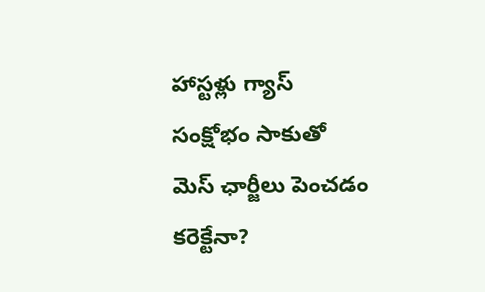హాస్టళ్లు గ్యాస్ సంక్షోభం సాకుతో మెస్ ఛార్జీలు పెంచడం కరెక్టేనా?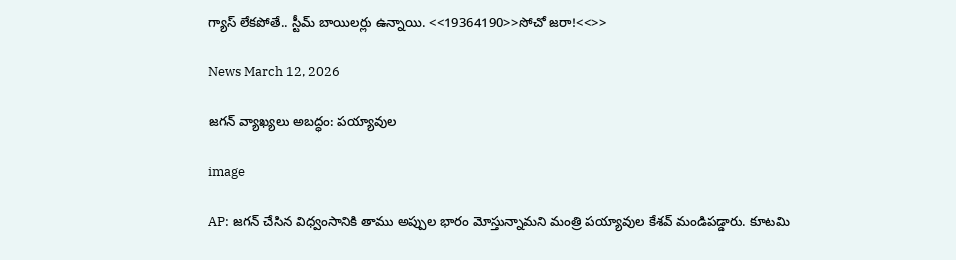గ్యాస్ లేకపోతే.. స్టీమ్ బాయిలర్లు ఉన్నాయి. <<19364190>>సోచో జరా!<<>>

News March 12, 2026

జగన్ వ్యాఖ్యలు అబద్ధం: పయ్యావుల

image

AP: జగన్ చేసిన విధ్వంసానికి తాము అప్పుల భారం మోస్తున్నామని మంత్రి పయ్యావుల కేశవ్ మండిపడ్డారు. కూటమి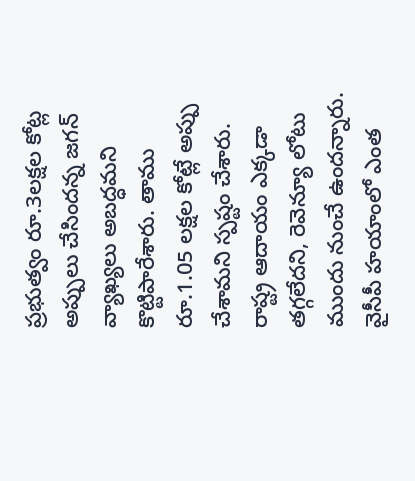ప్రభుత్వం రూ.3లక్షల కోట్ల అప్పులు చేసిందన్న జగన్ వ్యాఖ్యలు అబద్ధమని కొట్టిపారేశారు. తాము రూ.1.05 లక్షల కోట్లే అప్పు చేశామని స్పష్టం చేశారు. రాష్ట్ర ఆదాయం ఎక్కడా తగ్గలేదని, రెవెన్యూ లోటు ముందు నుంచే ఉందన్నారు. వైసీపీ హయాంలో ఎంత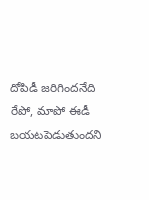దోపిడీ జరిగిందనేది రేపో, మాపో ఈడీ బయటపెడుతుందని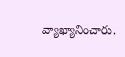వ్యాఖ్యానించారు.